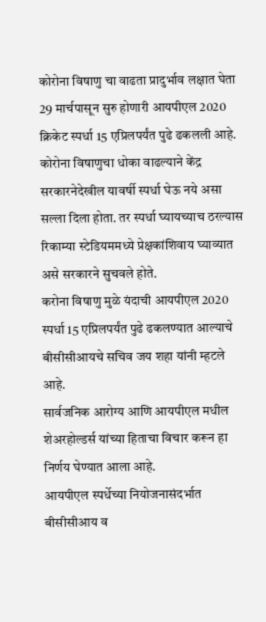कोरोना विषाणु चा वाढता प्रादुर्भाव लक्षात घेता 29 मार्चपासून सुरु होणारी आयपीएल 2020 क्रिकेट स्पर्धा 15 एप्रिलपर्यंत पुढे ढकलली आहे.
कोरोना विषाणुचा धोका वाढल्याने केंद्र सरकारनेदेखील यावर्षी स्पर्धा घेऊ नये असा सल्ला दिला होता. तर स्पर्धा घ्यायच्याच ठरल्यास रिकाम्या स्टेडियममध्ये प्रेक्षकांशिवाय घ्याव्यात असे सरकारने सुचवले होते.
करोना विषाणु मुळे यंदाची आयपीएल 2020 स्पर्धा 15 एप्रिलपर्यंत पुढे ढकलण्यात आल्याचे बीसीसीआयचे सचिव जय शहा यांनी म्हटले आहे.
सार्वजनिक आरोग्य आणि आयपीएल मधील शेअरहोल्डर्स यांच्या हिताचा विचार करून हा निर्णय घेण्यात आला आहे.
आयपीएल स्पर्धेच्या नियोजनासंदर्भात बीसीसीआय व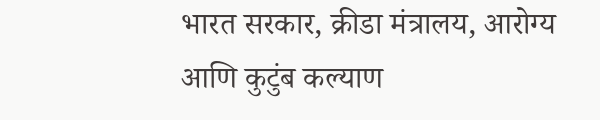भारत सरकार, क्रीडा मंत्रालय, आरोग्य आणि कुटुंब कल्याण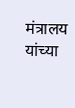मंत्रालय यांच्या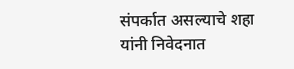संपर्कात असल्याचे शहा यांनी निवेदनात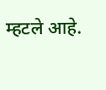म्हटले आहे.